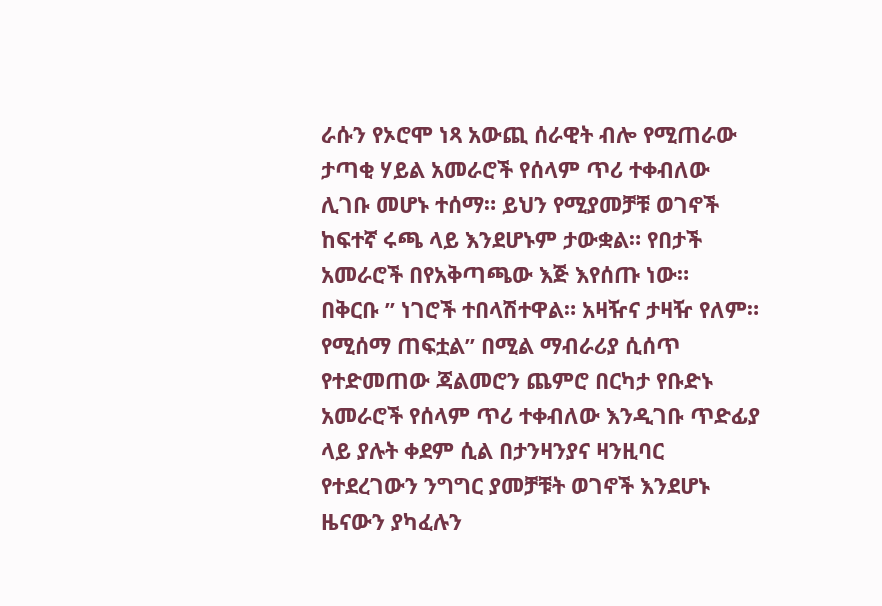ራሱን የኦሮሞ ነጻ አውጪ ሰራዊት ብሎ የሚጠራው ታጣቂ ሃይል አመራሮች የሰላም ጥሪ ተቀብለው ሊገቡ መሆኑ ተሰማ። ይህን የሚያመቻቹ ወገኖች ከፍተኛ ሩጫ ላይ እንደሆኑም ታውቋል። የበታች አመራሮች በየአቅጣጫው እጅ እየሰጡ ነው።
በቅርቡ ” ነገሮች ተበላሽተዋል። አዛዥና ታዛዥ የለም። የሚሰማ ጠፍቷል” በሚል ማብራሪያ ሲሰጥ የተድመጠው ጃልመሮን ጨምሮ በርካታ የቡድኑ አመራሮች የሰላም ጥሪ ተቀብለው እንዲገቡ ጥድፊያ ላይ ያሉት ቀደም ሲል በታንዛንያና ዛንዚባር የተደረገውን ንግግር ያመቻቹት ወገኖች እንደሆኑ ዜናውን ያካፈሉን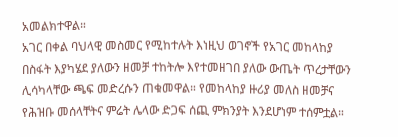አመልክተዋል።
አገር በቀል ባህላዊ መስመር የሚከተሉት እነዚህ ወገኖች የአገር መከላከያ በስፋት እያካሄደ ያለውን ዘመቻ ተከትሎ እየተመዘገበ ያለው ውጤት ጥረታቸውን ሊሳካላቸው ጫፍ መድረሱን ጠቁመዋል። የመከላከያ ዙሪያ መለስ ዘመቻና የሕዝቡ መሰላቸትና ምሬት ሌላው ድጋፍ ሰጪ ምክንያት እንደሆነም ተሰምቷል።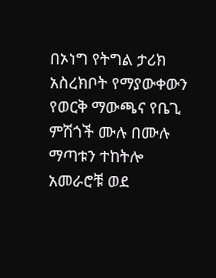በኦነግ የትግል ታሪክ አስረክቦት የማያውቀውን የወርቅ ማውጫና የቤጊ ምሽጎች ሙሉ በሙሉ ማጣቱን ተከትሎ አመራሮቹ ወደ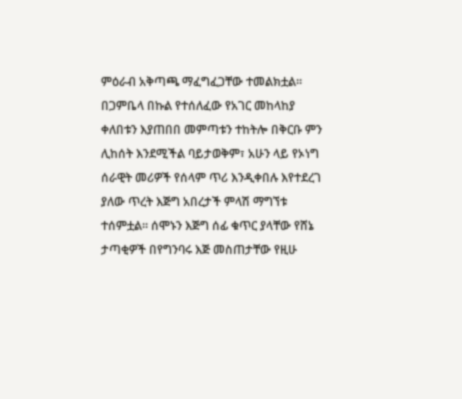ምዕራብ አቅጣጫ ማፈግፈጋቸው ተመልክቷል።
በጋምቤላ በኩል የተሰለፈው የአገር መከላከያ ቀለበቱን እያጠበበ መምጣቱን ተከትሎ በቅርቡ ምን ሊከሰት እንደሚችል ባይታወቅም፣ አሁን ላይ የኦነግ ሰራዊት መሪዎች የሰላም ጥሪ እንዲቀበሉ እየተደረገ ያለው ጥረት እጅግ አበረታች ምላሽ ማግኘቱ ተሰምቷል። ሰሞኑን እጅግ ሰፊ ቁጥር ያላቸው የሸኔ ታጣቂዎች በየግንባሩ እጅ መስጠታቸው የዚሁ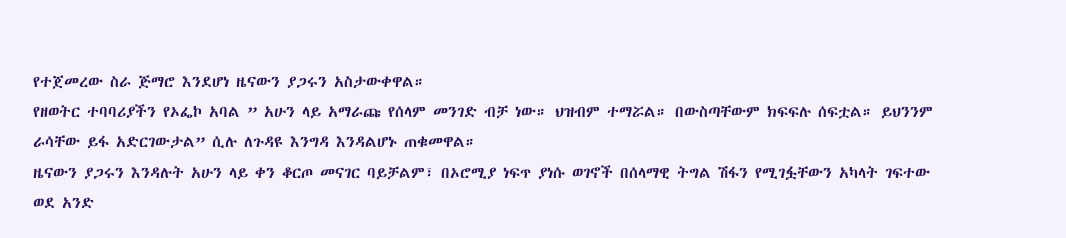የተጀመረው ስራ ጅማሮ እንደሆነ ዜናውን ያጋሩን አስታውቀዋል።
የዘወትር ተባባሪያችን የኦፌኮ አባል ” አሁን ላይ አማራጩ የሰላም መንገድ ብቻ ነው። ህዝብም ተማሯል። በውስጣቸውም ክፍፍሉ ሰፍቷል። ይህንንም ራሳቸው ይፋ አድርገውታል” ሲሉ ለጉዳዩ እንግዳ እንዳልሆኑ ጠቁመዋል።
ዜናውን ያጋሩን እንዳሉት አሁን ላይ ቀን ቆርጦ መናገር ባይቻልም፣ በኦሮሚያ ነፍጥ ያነሱ ወገኖች በሰላማዊ ትግል ሽፋን የሚገፏቸውን አካላት ገፍተው ወደ አንድ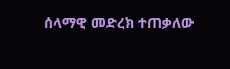ሰላማዊ መድረክ ተጠቃለው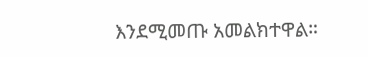እንደሚመጡ አመልክተዋል።